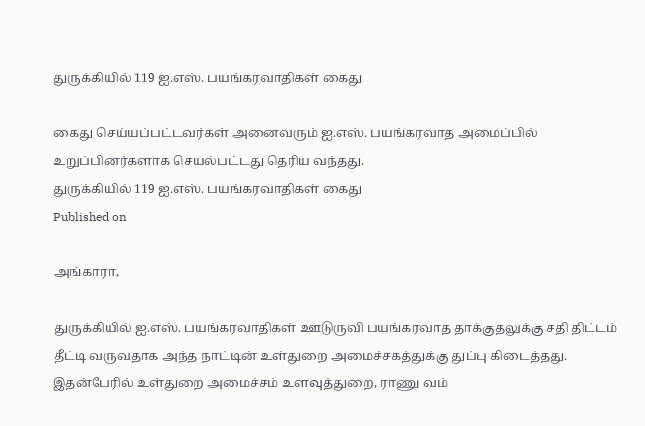துருக்கியில் 119 ஐ.எஸ். பயங்கரவாதிகள் கைது

கைது செய்யப்பட்டவர்கள் அனைவரும் ஐ.எஸ். பயங்கரவாத அமைப்பில் உறுப்பினர்களாக செயல்பட்டது தெரிய வந்தது.
துருக்கியில் 119 ஐ.எஸ். பயங்கரவாதிகள் கைது
Published on

அங்காரா,

துருக்கியில் ஐ.எஸ். பயங்கரவாதிகள் ஊடுருவி பயங்கரவாத தாக்குதலுக்கு சதி திட்டம் தீட்டி வருவதாக அந்த நாட்டின் உள்துறை அமைச்சகத்துக்கு துப்பு கிடைத்தது. இதன்பேரில் உள்துறை அமைச்சம் உளவுத்துறை, ராணு வம்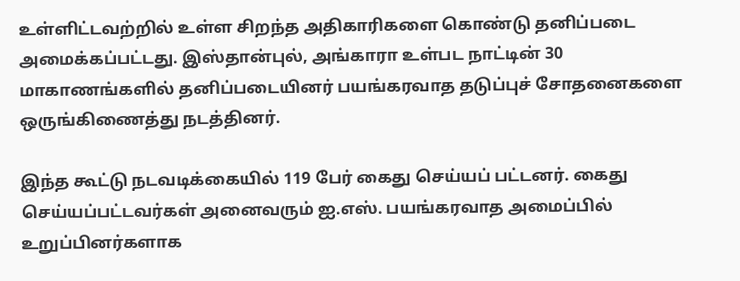உள்ளிட்டவற்றில் உள்ள சிறந்த அதிகாரிகளை கொண்டு தனிப்படை அமைக்கப்பட்டது. இஸ்தான்புல், அங்காரா உள்பட நாட்டின் 30 மாகாணங்களில் தனிப்படையினர் பயங்கரவாத தடுப்புச் சோதனைகளை ஒருங்கிணைத்து நடத்தினர்.

இந்த கூட்டு நடவடிக்கையில் 119 பேர் கைது செய்யப் பட்டனர். கைது செய்யப்பட்டவர்கள் அனைவரும் ஐ.எஸ். பயங்கரவாத அமைப்பில் உறுப்பினர்களாக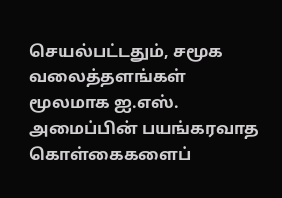செயல்பட்டதும், சமூக வலைத்தளங்கள் மூலமாக ஐ.எஸ். அமைப்பின் பயங்கரவாத கொள்கைகளைப்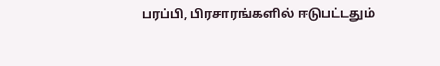பரப்பி, பிரசாரங்களில் ஈடுபட்டதும்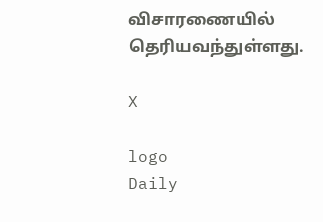விசாரணையில் தெரியவந்துள்ளது.

X

logo
Daily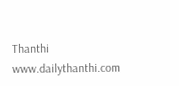Thanthi
www.dailythanthi.com